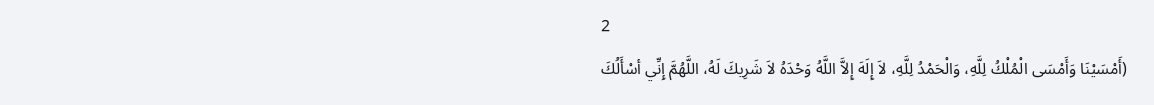2
(أَمْسَيْنَا وَأَمْسَى الْمُلْكُ لِلَّهِ، وَالْحَمْدُ لِلَّهِ، لاَ إِلَهَ إِلاَّ اللَّهُ وَحْدَهُ لاَ شَرِيكَ لَهُ، اللَّهُمَّ إِنِّي أسْأَلُكَ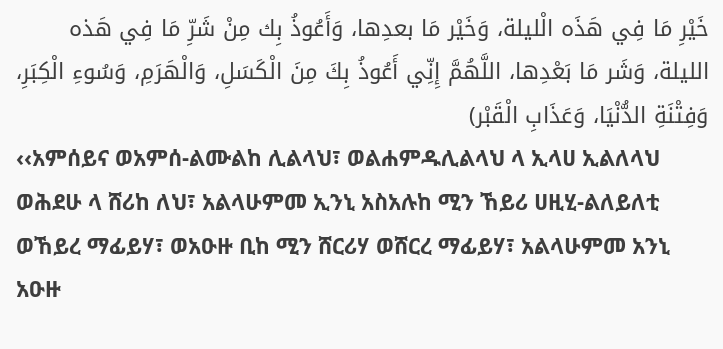خَيْرِ مَا فِي هَذَه الْليلة، وَخَيْر مَا بعدِها، وَأَعُوذُ بِك مِنْ شَرِّ مَا فِي هَذه الليلة، وَشَر مَا بَعْدِها، اللَّهُمَّ إِنِّي أَعُوذُ بِكَ مِنَ الْكَسَلِ، وَالْهَرَمِ، وَسُوءِ الْكِبَرِ، وَفِتْنَةِ الدُّنْيَا، وَعَذَابِ الْقَبْر)
‹‹አምሰይና ወአምሰ-ልሙልከ ሊልላህ፣ ወልሐምዱሊልላህ ላ ኢላሀ ኢልለላህ ወሕደሁ ላ ሸሪከ ለህ፣ አልላሁምመ ኢንኒ አስአሉከ ሚን ኸይሪ ሀዚሂ-ልለይለቲ ወኸይረ ማፊይሃ፣ ወአዑዙ ቢከ ሚን ሸርሪሃ ወሸርረ ማፊይሃ፣ አልላሁምመ አንኒ አዑዙ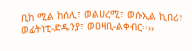ቢከ ሚል ከሰሊ፣ ወልሀረሚ፣ ወሱኢል ኪበሪ፣ ወፊትነቲ-ድዱንያ፣ ወዐዛቢ-ልቀብር፡፡››